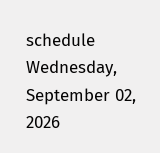schedule Wednesday, September 02, 2026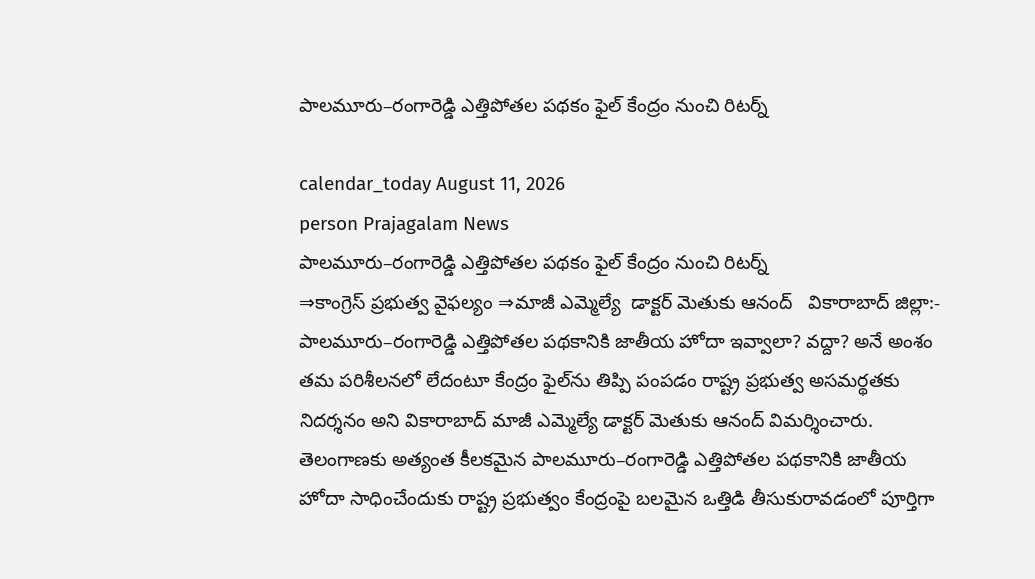పాలమూరు–రంగారెడ్డి ఎత్తిపోతల పథకం ఫైల్ కేంద్రం నుంచి రిటర్న్

calendar_today August 11, 2026
person Prajagalam News
పాలమూరు–రంగారెడ్డి ఎత్తిపోతల పథకం ఫైల్ కేంద్రం నుంచి రిటర్న్
⇒కాంగ్రెస్ ప్రభుత్వ వైఫల్యం ⇒మాజీ ఎమ్మెల్యే  డాక్టర్ మెతుకు ఆనంద్   వికారాబాద్ జిల్లా:- పాలమూరు–రంగారెడ్డి ఎత్తిపోతల పథకానికి జాతీయ హోదా ఇవ్వాలా? వద్దా? అనే అంశం తమ పరిశీలనలో లేదంటూ కేంద్రం ఫైల్‌ను తిప్పి పంపడం రాష్ట్ర ప్రభుత్వ అసమర్థతకు నిదర్శనం అని వికారాబాద్ మాజీ ఎమ్మెల్యే డాక్టర్ మెతుకు ఆనంద్ విమర్శించారు. తెలంగాణకు అత్యంత కీలకమైన పాలమూరు–రంగారెడ్డి ఎత్తిపోతల పథకానికి జాతీయ హోదా సాధించేందుకు రాష్ట్ర ప్రభుత్వం కేంద్రంపై బలమైన ఒత్తిడి తీసుకురావడంలో పూర్తిగా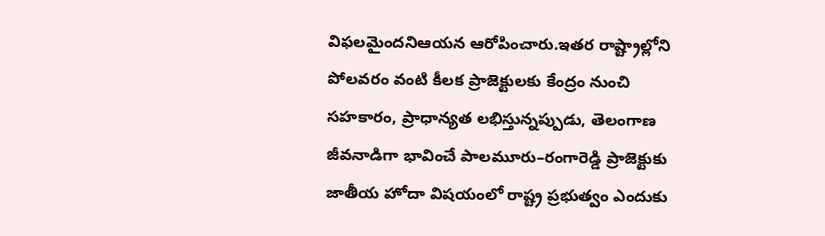విఫలమైందనిఆయన ఆరోపించారు.ఇతర రాష్ట్రాల్లోని పోలవరం వంటి కీలక ప్రాజెక్టులకు కేంద్రం నుంచి సహకారం, ప్రాధాన్యత లభిస్తున్నప్పుడు, తెలంగాణ జీవనాడిగా భావించే పాలమూరు–రంగారెడ్డి ప్రాజెక్టుకు జాతీయ హోదా విషయంలో రాష్ట్ర ప్రభుత్వం ఎందుకు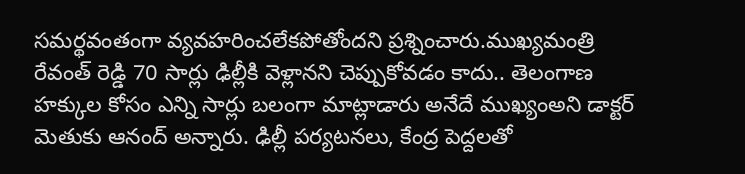సమర్థవంతంగా వ్యవహరించలేకపోతోందని ప్రశ్నించారు.ముఖ్యమంత్రి రేవంత్ రెడ్డి 70 సార్లు ఢిల్లీకి వెళ్లానని చెప్పుకోవడం కాదు.. తెలంగాణ హక్కుల కోసం ఎన్ని సార్లు బలంగా మాట్లాడారు అనేదే ముఖ్యంఅని డాక్టర్ మెతుకు ఆనంద్ అన్నారు. ఢిల్లీ పర్యటనలు, కేంద్ర పెద్దలతో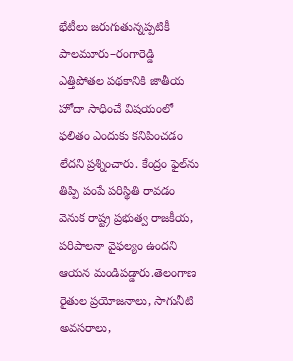భేటీలు జరుగుతున్నప్పటికీ పాలమూరు–రంగారెడ్డి ఎత్తిపోతల పథకానికి జాతీయ హోదా సాధించే విషయంలో ఫలితం ఎందుకు కనిపించడం లేదని ప్రశ్నించారు. కేంద్రం ఫైల్‌ను తిప్పి పంపే పరిస్థితి రావడం వెనుక రాష్ట్ర ప్రభుత్వ రాజకీయ, పరిపాలనా వైఫల్యం ఉందని ఆయన మండిపడ్డారు.తెలంగాణ రైతుల ప్రయోజనాలు, సాగునీటి అవసరాలు,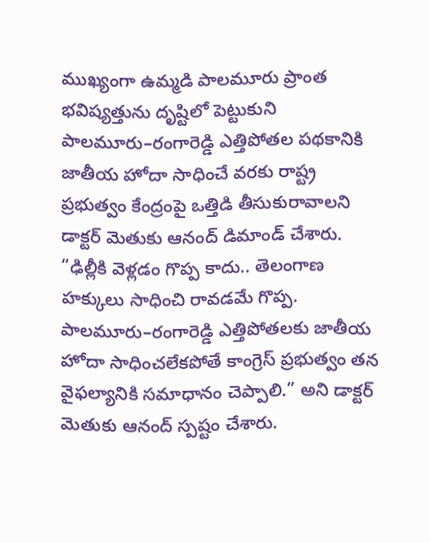ముఖ్యంగా ఉమ్మడి పాలమూరు ప్రాంత భవిష్యత్తును దృష్టిలో పెట్టుకుని పాలమూరు–రంగారెడ్డి ఎత్తిపోతల పథకానికి జాతీయ హోదా సాధించే వరకు రాష్ట్ర ప్రభుత్వం కేంద్రంపై ఒత్తిడి తీసుకురావాలని డాక్టర్ మెతుకు ఆనంద్ డిమాండ్ చేశారు. “ఢిల్లీకి వెళ్లడం గొప్ప కాదు.. తెలంగాణ హక్కులు సాధించి రావడమే గొప్ప. పాలమూరు–రంగారెడ్డి ఎత్తిపోతలకు జాతీయ హోదా సాధించలేకపోతే కాంగ్రెస్ ప్రభుత్వం తన వైఫల్యానికి సమాధానం చెప్పాలి.” అని డాక్టర్ మెతుకు ఆనంద్ స్పష్టం చేశారు.